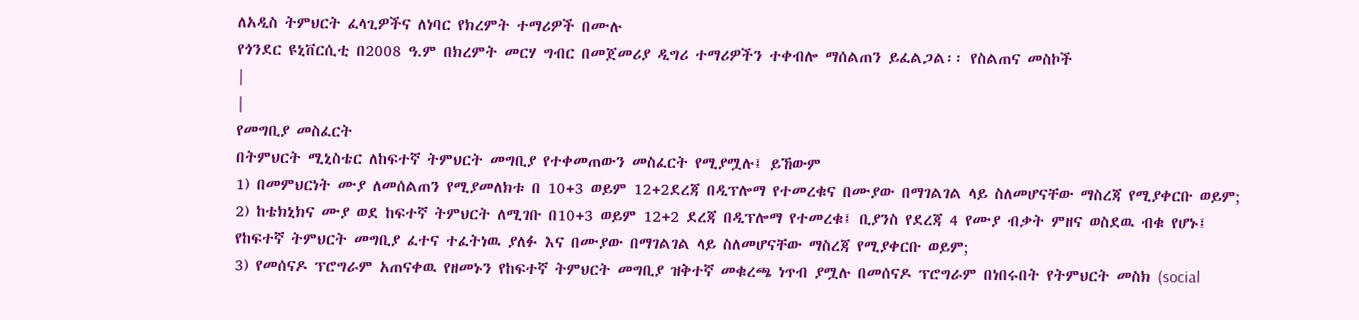ለአዲስ ትምህርት ፈላጊዎችና ለነባር የክረምት ተማሪዎች በሙሉ
የጎንደር ዩኒቨርሲቲ በ2008 ዓ.ም በክረምት መርሃ ግብር በመጀመሪያ ዲግሪ ተማሪዎችን ተቀብሎ ማሰልጠን ይፈልጋል፡፡ የስልጠና መስኮች
|
|
የመግቢያ መስፈርት
በትምህርት ሚኒስቴር ለከፍተኛ ትምህርት መግቢያ የተቀመጠውን መስፈርት የሚያሟሉ፤ ይኸውም
1) በመምህርነት ሙያ ለመሰልጠን የሚያመለክቱ በ 10+3 ወይም 12+2ደረጃ በዲፕሎማ የተመረቁና በሙያው በማገልገል ላይ ስለመሆናቸው ማስረጃ የሚያቀርቡ ወይም;
2) ከቴክኒክና ሙያ ወደ ከፍተኛ ትምህርት ለሚገቡ በ10+3 ወይም 12+2 ደረጃ በዲፕሎማ የተመረቁ፤ ቢያንስ የደረጃ 4 የሙያ ብቃት ምዘና ወስደዉ ብቁ የሆኑ፤ የከፍተኛ ትምህርት መግቢያ ፈተና ተፈትነዉ ያለፉ እና በሙያው በማገልገል ላይ ስለመሆናቸው ማስረጃ የሚያቀርቡ ወይም;
3) የመሰናዶ ፕሮግራም አጠናቀዉ የዘመኑን የከፍተኛ ትምህርት መግቢያ ዝቅተኛ መቁረጫ ነጥብ ያሟሉ በመሰናዶ ፕሮግራም በነበሩበት የትምህርት መስክ (social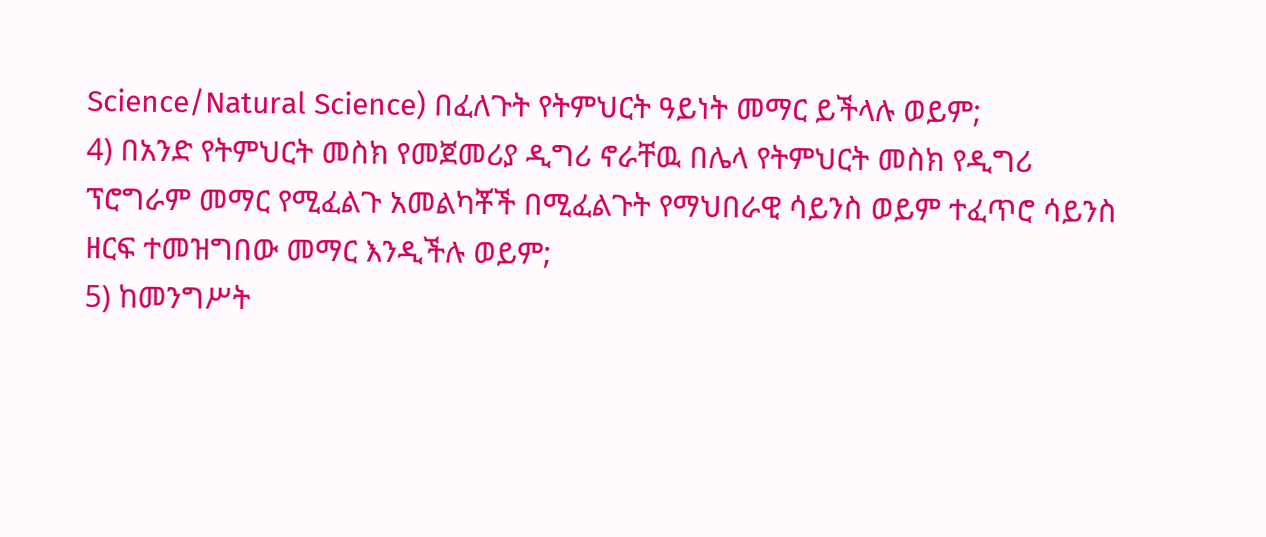Science/Natural Science) በፈለጉት የትምህርት ዓይነት መማር ይችላሉ ወይም;
4) በአንድ የትምህርት መስክ የመጀመሪያ ዲግሪ ኖራቸዉ በሌላ የትምህርት መስክ የዲግሪ ፕሮግራም መማር የሚፈልጉ አመልካቾች በሚፈልጉት የማህበራዊ ሳይንስ ወይም ተፈጥሮ ሳይንስ ዘርፍ ተመዝግበው መማር እንዲችሉ ወይም;
5) ከመንግሥት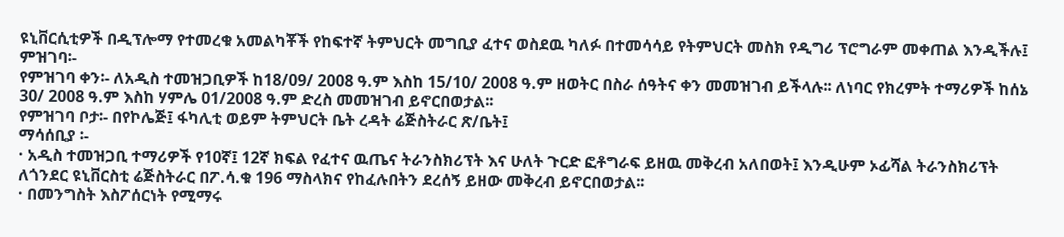ዩኒቨርሲቲዎች በዲፕሎማ የተመረቁ አመልካቾች የከፍተኛ ትምህርት መግቢያ ፈተና ወስደዉ ካለፉ በተመሳሳይ የትምህርት መስክ የዲግሪ ፕሮግራም መቀጠል እንዲችሉ፤
ምዝገባ፡-
የምዝገባ ቀን፡- ለአዲስ ተመዝጋቢዎች ከ18/09/ 2008 ዓ.ም እስከ 15/10/ 2008 ዓ.ም ዘወትር በስራ ሰዓትና ቀን መመዝገብ ይችላሉ፡፡ ለነባር የክረምት ተማሪዎች ከሰኔ 30/ 2008 ዓ.ም እስከ ሃምሌ 01/2008 ዓ.ም ድረስ መመዝገብ ይኖርበወታል፡፡
የምዝገባ ቦታ፡- በየኮሌጅ፤ ፋካሊቲ ወይም ትምህርት ቤት ረዳት ሬጅስትራር ጽ/ቤት፤
ማሳሰቢያ ፡-
· አዲስ ተመዝጋቢ ተማሪዎች የ10ኛ፤ 12ኛ ክፍል የፈተና ዉጤና ትራንስክሪፕት እና ሁለት ጉርድ ፎቶግራፍ ይዘዉ መቅረብ አለበወት፤ እንዲሁም ኦፊሻል ትራንስክሪፕት ለጎንደር ዩኒቨርስቲ ሬጅስትራር በፖ.ሳ.ቁ 196 ማስላክና የከፈሉበትን ደረሰኝ ይዘው መቅረብ ይኖርበወታል፡፡
· በመንግስት እስፖሰርነት የሚማሩ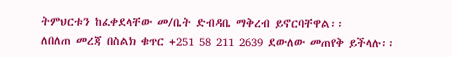ትምህርቱን ከፈቀደላቸው መ/ቤት ድብዳቤ ማቅረብ ይኖርባቸዋል፡፡
ለበለጠ መረጃ በስልክ ቁጥር +251 58 211 2639 ደውለው መጠየቅ ይችላሉ፡፡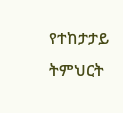የተከታታይ ትምህርት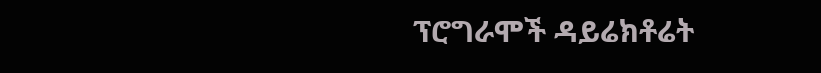ፕሮግራሞች ዳይሬክቶሬት